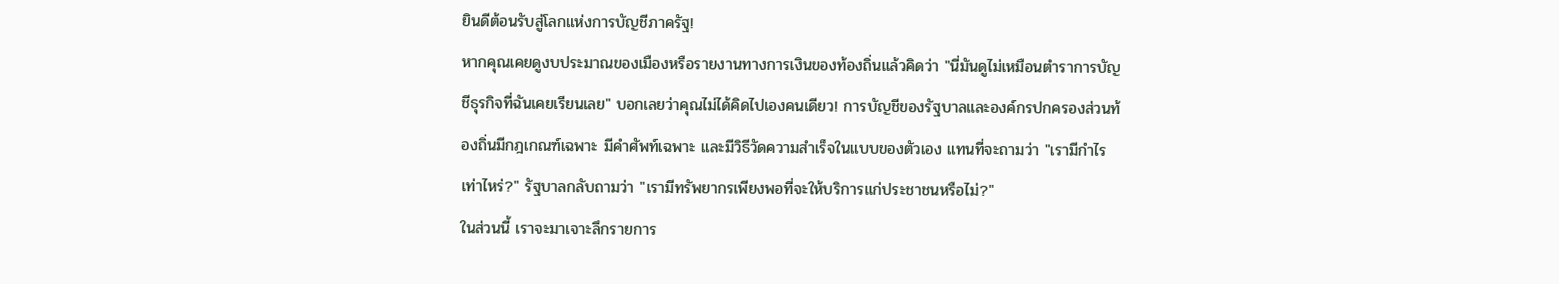ยินดีต้อนรับสู่โลกแห่งการบัญชีภาครัฐ!
หากคุณเคยดูงบประมาณของเมืองหรือรายงานทางการเงินของท้องถิ่นแล้วคิดว่า "นี่มันดูไม่เหมือนตำราการบัญชีธุรกิจที่ฉันเคยเรียนเลย" บอกเลยว่าคุณไม่ได้คิดไปเองคนเดียว! การบัญชีของรัฐบาลและองค์กรปกครองส่วนท้องถิ่นมีกฎเกณฑ์เฉพาะ มีคำศัพท์เฉพาะ และมีวิธีวัดความสำเร็จในแบบของตัวเอง แทนที่จะถามว่า "เรามีกำไรเท่าไหร่?" รัฐบาลกลับถามว่า "เรามีทรัพยากรเพียงพอที่จะให้บริการแก่ประชาชนหรือไม่?"
ในส่วนนี้ เราจะมาเจาะลึกรายการ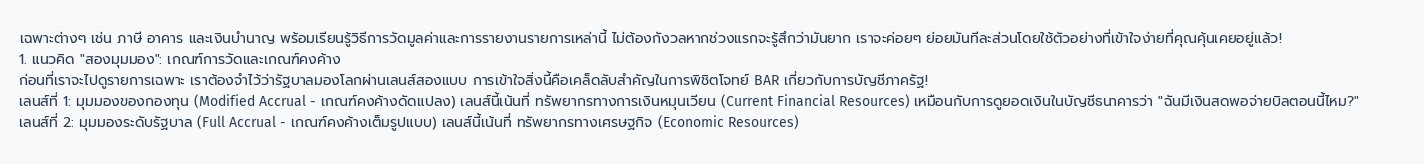เฉพาะต่างๆ เช่น ภาษี อาคาร และเงินบำนาญ พร้อมเรียนรู้วิธีการวัดมูลค่าและการรายงานรายการเหล่านี้ ไม่ต้องกังวลหากช่วงแรกจะรู้สึกว่ามันยาก เราจะค่อยๆ ย่อยมันทีละส่วนโดยใช้ตัวอย่างที่เข้าใจง่ายที่คุณคุ้นเคยอยู่แล้ว!
1. แนวคิด "สองมุมมอง": เกณฑ์การวัดและเกณฑ์คงค้าง
ก่อนที่เราจะไปดูรายการเฉพาะ เราต้องจำไว้ว่ารัฐบาลมองโลกผ่านเลนส์สองแบบ การเข้าใจสิ่งนี้คือเคล็ดลับสำคัญในการพิชิตโจทย์ BAR เกี่ยวกับการบัญชีภาครัฐ!
เลนส์ที่ 1: มุมมองของกองทุน (Modified Accrual - เกณฑ์คงค้างดัดแปลง) เลนส์นี้เน้นที่ ทรัพยากรทางการเงินหมุนเวียน (Current Financial Resources) เหมือนกับการดูยอดเงินในบัญชีธนาคารว่า "ฉันมีเงินสดพอจ่ายบิลตอนนี้ไหม?"
เลนส์ที่ 2: มุมมองระดับรัฐบาล (Full Accrual - เกณฑ์คงค้างเต็มรูปแบบ) เลนส์นี้เน้นที่ ทรัพยากรทางเศรษฐกิจ (Economic Resources)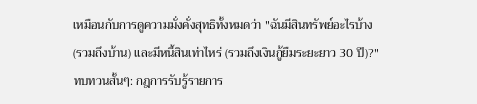เหมือนกับการดูความมั่งคั่งสุทธิทั้งหมดว่า "ฉันมีสินทรัพย์อะไรบ้าง (รวมถึงบ้าน) และมีหนี้สินเท่าไหร่ (รวมถึงเงินกู้ยืมระยะยาว 30 ปี)?"
ทบทวนสั้นๆ: กฎการรับรู้รายการ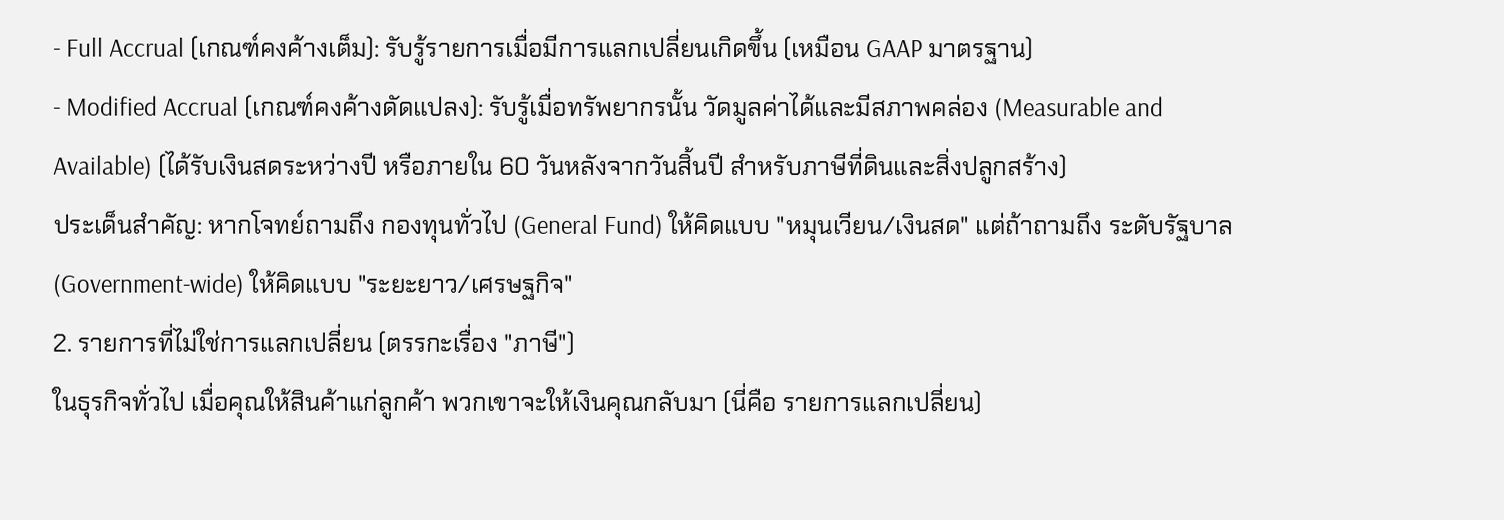- Full Accrual (เกณฑ์คงค้างเต็ม): รับรู้รายการเมื่อมีการแลกเปลี่ยนเกิดขึ้น (เหมือน GAAP มาตรฐาน)
- Modified Accrual (เกณฑ์คงค้างดัดแปลง): รับรู้เมื่อทรัพยากรนั้น วัดมูลค่าได้และมีสภาพคล่อง (Measurable and Available) (ได้รับเงินสดระหว่างปี หรือภายใน 60 วันหลังจากวันสิ้นปี สำหรับภาษีที่ดินและสิ่งปลูกสร้าง)
ประเด็นสำคัญ: หากโจทย์ถามถึง กองทุนทั่วไป (General Fund) ให้คิดแบบ "หมุนเวียน/เงินสด" แต่ถ้าถามถึง ระดับรัฐบาล (Government-wide) ให้คิดแบบ "ระยะยาว/เศรษฐกิจ"
2. รายการที่ไม่ใช่การแลกเปลี่ยน (ตรรกะเรื่อง "ภาษี")
ในธุรกิจทั่วไป เมื่อคุณให้สินค้าแก่ลูกค้า พวกเขาจะให้เงินคุณกลับมา (นี่คือ รายการแลกเปลี่ยน)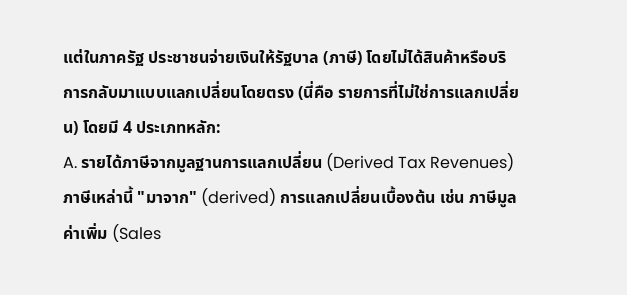แต่ในภาครัฐ ประชาชนจ่ายเงินให้รัฐบาล (ภาษี) โดยไม่ได้สินค้าหรือบริการกลับมาแบบแลกเปลี่ยนโดยตรง (นี่คือ รายการที่ไม่ใช่การแลกเปลี่ยน) โดยมี 4 ประเภทหลัก:
A. รายได้ภาษีจากมูลฐานการแลกเปลี่ยน (Derived Tax Revenues)
ภาษีเหล่านี้ "มาจาก" (derived) การแลกเปลี่ยนเบื้องต้น เช่น ภาษีมูลค่าเพิ่ม (Sales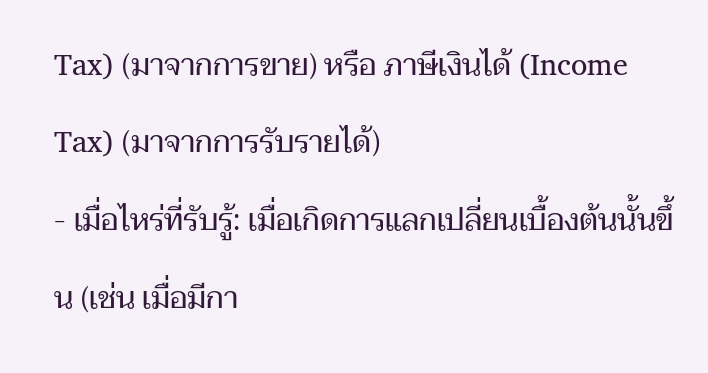Tax) (มาจากการขาย) หรือ ภาษีเงินได้ (Income Tax) (มาจากการรับรายได้)
- เมื่อไหร่ที่รับรู้: เมื่อเกิดการแลกเปลี่ยนเบื้องต้นนั้นขึ้น (เช่น เมื่อมีกา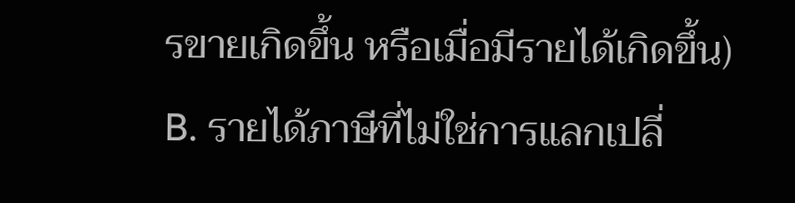รขายเกิดขึ้น หรือเมื่อมีรายได้เกิดขึ้น)
B. รายได้ภาษีที่ไม่ใช่การแลกเปลี่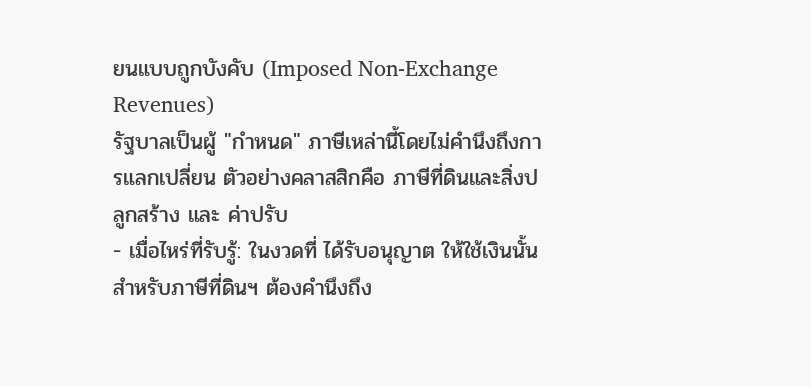ยนแบบถูกบังคับ (Imposed Non-Exchange Revenues)
รัฐบาลเป็นผู้ "กำหนด" ภาษีเหล่านี้โดยไม่คำนึงถึงการแลกเปลี่ยน ตัวอย่างคลาสสิกคือ ภาษีที่ดินและสิ่งปลูกสร้าง และ ค่าปรับ
- เมื่อไหร่ที่รับรู้: ในงวดที่ ได้รับอนุญาต ให้ใช้เงินนั้น สำหรับภาษีที่ดินฯ ต้องคำนึงถึง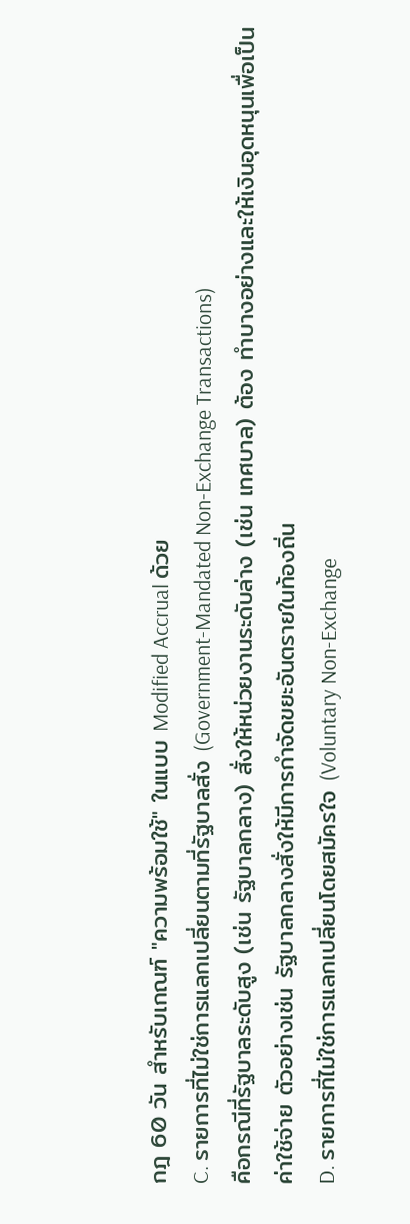กฎ 60 วัน สำหรับเกณฑ์ "ความพร้อมใช้" ในแบบ Modified Accrual ด้วย
C. รายการที่ไม่ใช่การแลกเปลี่ยนตามที่รัฐบาลสั่ง (Government-Mandated Non-Exchange Transactions)
คือกรณีที่รัฐบาลระดับสูง (เช่น รัฐบาลกลาง) สั่งให้หน่วยงานระดับล่าง (เช่น เทศบาล) ต้อง ทำบางอย่างและให้เงินอุดหนุนเพื่อเป็นค่าใช้จ่าย ตัวอย่างเช่น รัฐบาลกลางสั่งให้มีการกำจัดขยะอันตรายในท้องถิ่น
D. รายการที่ไม่ใช่การแลกเปลี่ยนโดยสมัครใจ (Voluntary Non-Exchange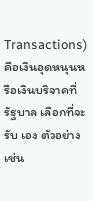Transactions)
คือเงินอุดหนุนหรือเงินบริจาคที่รัฐบาล เลือกที่จะรับ เอง ตัวอย่างเช่น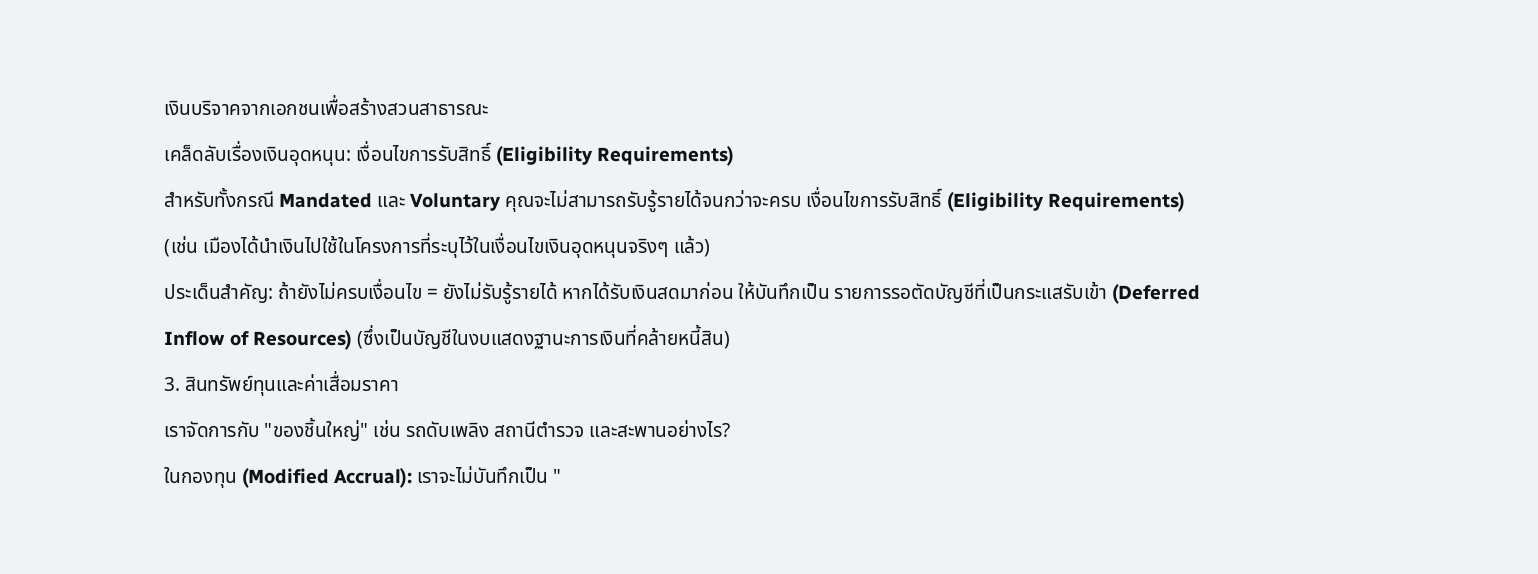เงินบริจาคจากเอกชนเพื่อสร้างสวนสาธารณะ
เคล็ดลับเรื่องเงินอุดหนุน: เงื่อนไขการรับสิทธิ์ (Eligibility Requirements)
สำหรับทั้งกรณี Mandated และ Voluntary คุณจะไม่สามารถรับรู้รายได้จนกว่าจะครบ เงื่อนไขการรับสิทธิ์ (Eligibility Requirements) (เช่น เมืองได้นำเงินไปใช้ในโครงการที่ระบุไว้ในเงื่อนไขเงินอุดหนุนจริงๆ แล้ว)
ประเด็นสำคัญ: ถ้ายังไม่ครบเงื่อนไข = ยังไม่รับรู้รายได้ หากได้รับเงินสดมาก่อน ให้บันทึกเป็น รายการรอตัดบัญชีที่เป็นกระแสรับเข้า (Deferred Inflow of Resources) (ซึ่งเป็นบัญชีในงบแสดงฐานะการเงินที่คล้ายหนี้สิน)
3. สินทรัพย์ทุนและค่าเสื่อมราคา
เราจัดการกับ "ของชิ้นใหญ่" เช่น รถดับเพลิง สถานีตำรวจ และสะพานอย่างไร?
ในกองทุน (Modified Accrual): เราจะไม่บันทึกเป็น "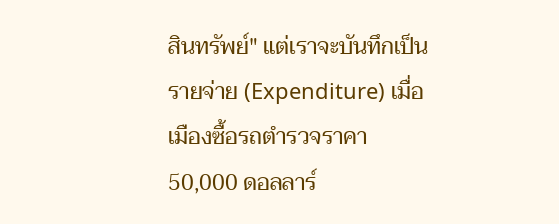สินทรัพย์" แต่เราจะบันทึกเป็น รายจ่าย (Expenditure) เมื่อเมืองซื้อรถตำรวจราคา 50,000 ดอลลาร์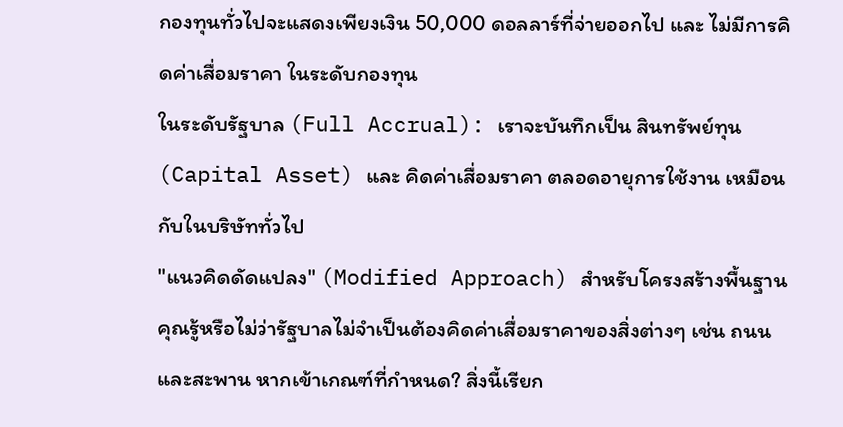กองทุนทั่วไปจะแสดงเพียงเงิน 50,000 ดอลลาร์ที่จ่ายออกไป และ ไม่มีการคิดค่าเสื่อมราคา ในระดับกองทุน
ในระดับรัฐบาล (Full Accrual): เราจะบันทึกเป็น สินทรัพย์ทุน (Capital Asset) และ คิดค่าเสื่อมราคา ตลอดอายุการใช้งาน เหมือนกับในบริษัททั่วไป
"แนวคิดดัดแปลง" (Modified Approach) สำหรับโครงสร้างพื้นฐาน
คุณรู้หรือไม่ว่ารัฐบาลไม่จำเป็นต้องคิดค่าเสื่อมราคาของสิ่งต่างๆ เช่น ถนนและสะพาน หากเข้าเกณฑ์ที่กำหนด? สิ่งนี้เรียก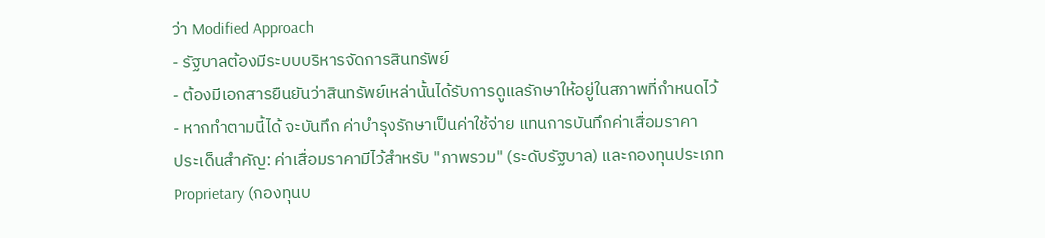ว่า Modified Approach
- รัฐบาลต้องมีระบบบริหารจัดการสินทรัพย์
- ต้องมีเอกสารยืนยันว่าสินทรัพย์เหล่านั้นได้รับการดูแลรักษาให้อยู่ในสภาพที่กำหนดไว้
- หากทำตามนี้ได้ จะบันทึก ค่าบำรุงรักษาเป็นค่าใช้จ่าย แทนการบันทึกค่าเสื่อมราคา
ประเด็นสำคัญ: ค่าเสื่อมราคามีไว้สำหรับ "ภาพรวม" (ระดับรัฐบาล) และกองทุนประเภท Proprietary (กองทุนบ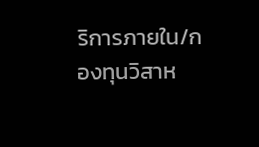ริการภายใน/กองทุนวิสาห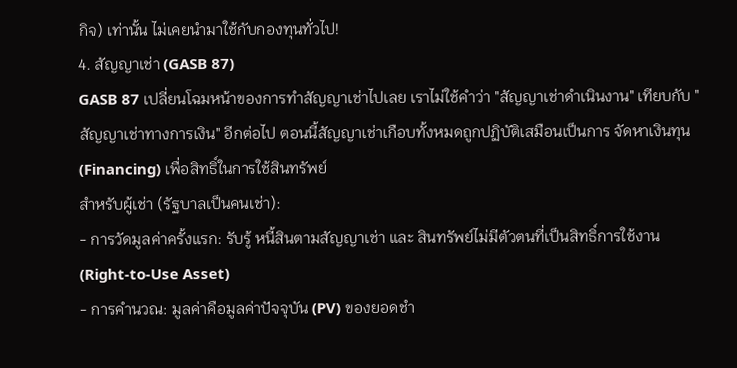กิจ) เท่านั้น ไม่เคยนำมาใช้กับกองทุนทั่วไป!
4. สัญญาเช่า (GASB 87)
GASB 87 เปลี่ยนโฉมหน้าของการทำสัญญาเช่าไปเลย เราไม่ใช้คำว่า "สัญญาเช่าดำเนินงาน" เทียบกับ "สัญญาเช่าทางการเงิน" อีกต่อไป ตอนนี้สัญญาเช่าเกือบทั้งหมดถูกปฏิบัติเสมือนเป็นการ จัดหาเงินทุน (Financing) เพื่อสิทธิ์ในการใช้สินทรัพย์
สำหรับผู้เช่า (รัฐบาลเป็นคนเช่า):
- การวัดมูลค่าครั้งแรก: รับรู้ หนี้สินตามสัญญาเช่า และ สินทรัพย์ไม่มีตัวตนที่เป็นสิทธิ์การใช้งาน (Right-to-Use Asset)
- การคำนวณ: มูลค่าคือมูลค่าปัจจุบัน (PV) ของยอดชำ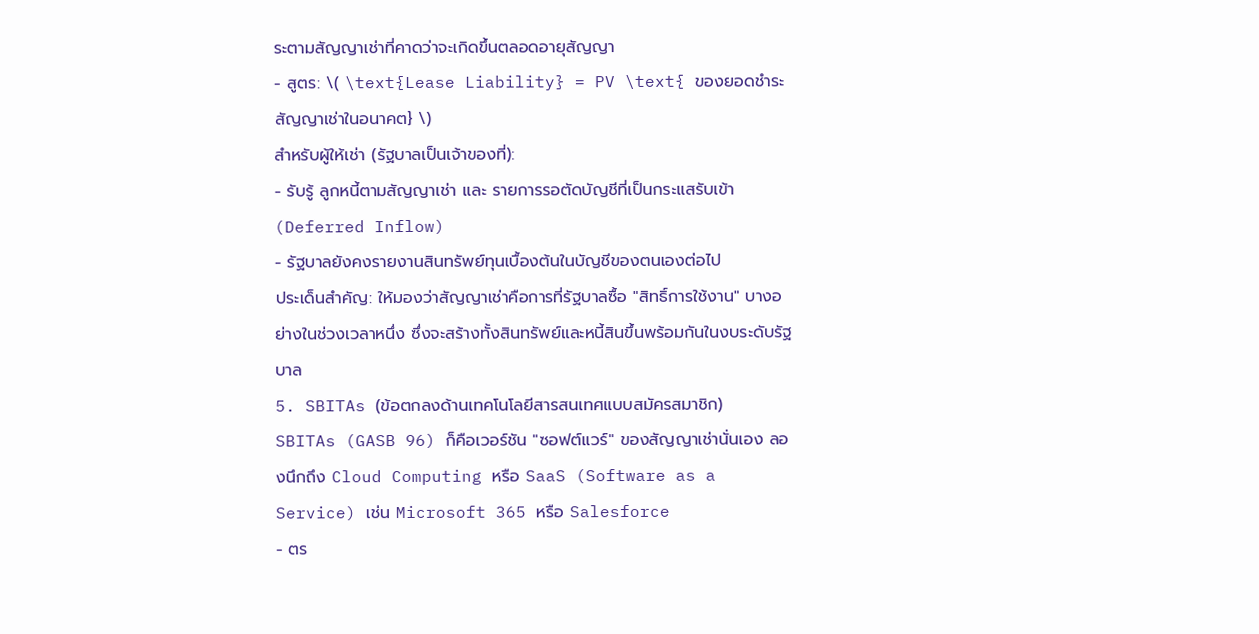ระตามสัญญาเช่าที่คาดว่าจะเกิดขึ้นตลอดอายุสัญญา
- สูตร: \( \text{Lease Liability} = PV \text{ ของยอดชำระสัญญาเช่าในอนาคต} \)
สำหรับผู้ให้เช่า (รัฐบาลเป็นเจ้าของที่):
- รับรู้ ลูกหนี้ตามสัญญาเช่า และ รายการรอตัดบัญชีที่เป็นกระแสรับเข้า (Deferred Inflow)
- รัฐบาลยังคงรายงานสินทรัพย์ทุนเบื้องต้นในบัญชีของตนเองต่อไป
ประเด็นสำคัญ: ให้มองว่าสัญญาเช่าคือการที่รัฐบาลซื้อ "สิทธิ์การใช้งาน" บางอย่างในช่วงเวลาหนึ่ง ซึ่งจะสร้างทั้งสินทรัพย์และหนี้สินขึ้นพร้อมกันในงบระดับรัฐบาล
5. SBITAs (ข้อตกลงด้านเทคโนโลยีสารสนเทศแบบสมัครสมาชิก)
SBITAs (GASB 96) ก็คือเวอร์ชัน "ซอฟต์แวร์" ของสัญญาเช่านั่นเอง ลองนึกถึง Cloud Computing หรือ SaaS (Software as a Service) เช่น Microsoft 365 หรือ Salesforce
- ตร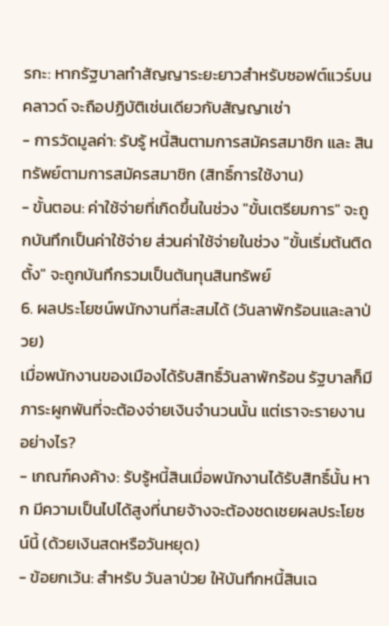รกะ: หากรัฐบาลทำสัญญาระยะยาวสำหรับซอฟต์แวร์บนคลาวด์ จะถือปฏิบัติเช่นเดียวกับสัญญาเช่า
- การวัดมูลค่า: รับรู้ หนี้สินตามการสมัครสมาชิก และ สินทรัพย์ตามการสมัครสมาชิก (สิทธิ์การใช้งาน)
- ขั้นตอน: ค่าใช้จ่ายที่เกิดขึ้นในช่วง "ขั้นเตรียมการ" จะถูกบันทึกเป็นค่าใช้จ่าย ส่วนค่าใช้จ่ายในช่วง "ขั้นเริ่มต้นติดตั้ง" จะถูกบันทึกรวมเป็นต้นทุนสินทรัพย์
6. ผลประโยชน์พนักงานที่สะสมได้ (วันลาพักร้อนและลาป่วย)
เมื่อพนักงานของเมืองได้รับสิทธิ์วันลาพักร้อน รัฐบาลก็มีภาระผูกพันที่จะต้องจ่ายเงินจำนวนนั้น แต่เราจะรายงานอย่างไร?
- เกณฑ์คงค้าง: รับรู้หนี้สินเมื่อพนักงานได้รับสิทธิ์นั้น หาก มีความเป็นไปได้สูงที่นายจ้างจะต้องชดเชยผลประโยชน์นี้ (ด้วยเงินสดหรือวันหยุด)
- ข้อยกเว้น: สำหรับ วันลาป่วย ให้บันทึกหนี้สินเฉ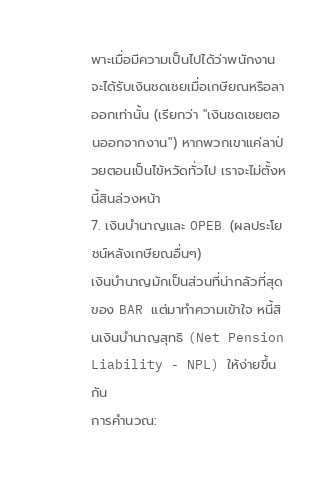พาะเมื่อมีความเป็นไปได้ว่าพนักงานจะได้รับเงินชดเชยเมื่อเกษียณหรือลาออกเท่านั้น (เรียกว่า "เงินชดเชยตอนออกจากงาน") หากพวกเขาแค่ลาป่วยตอนเป็นไข้หวัดทั่วไป เราจะไม่ตั้งหนี้สินล่วงหน้า
7. เงินบำนาญและ OPEB (ผลประโยชน์หลังเกษียณอื่นๆ)
เงินบำนาญมักเป็นส่วนที่น่ากลัวที่สุดของ BAR แต่มาทำความเข้าใจ หนี้สินเงินบำนาญสุทธิ (Net Pension Liability - NPL) ให้ง่ายขึ้นกัน
การคำนวณ: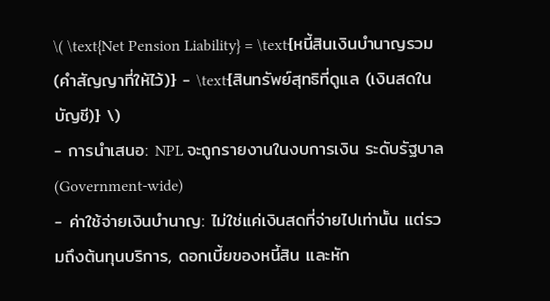\( \text{Net Pension Liability} = \text{หนี้สินเงินบำนาญรวม (คำสัญญาที่ให้ไว้)} - \text{สินทรัพย์สุทธิที่ดูแล (เงินสดในบัญชี)} \)
- การนำเสนอ: NPL จะถูกรายงานในงบการเงิน ระดับรัฐบาล (Government-wide)
- ค่าใช้จ่ายเงินบำนาญ: ไม่ใช่แค่เงินสดที่จ่ายไปเท่านั้น แต่รวมถึงต้นทุนบริการ, ดอกเบี้ยของหนี้สิน และหัก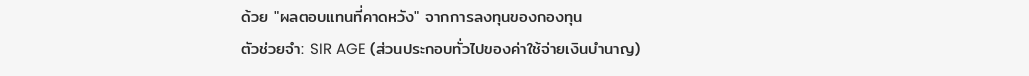ด้วย "ผลตอบแทนที่คาดหวัง" จากการลงทุนของกองทุน
ตัวช่วยจำ: SIR AGE (ส่วนประกอบทั่วไปของค่าใช้จ่ายเงินบำนาญ)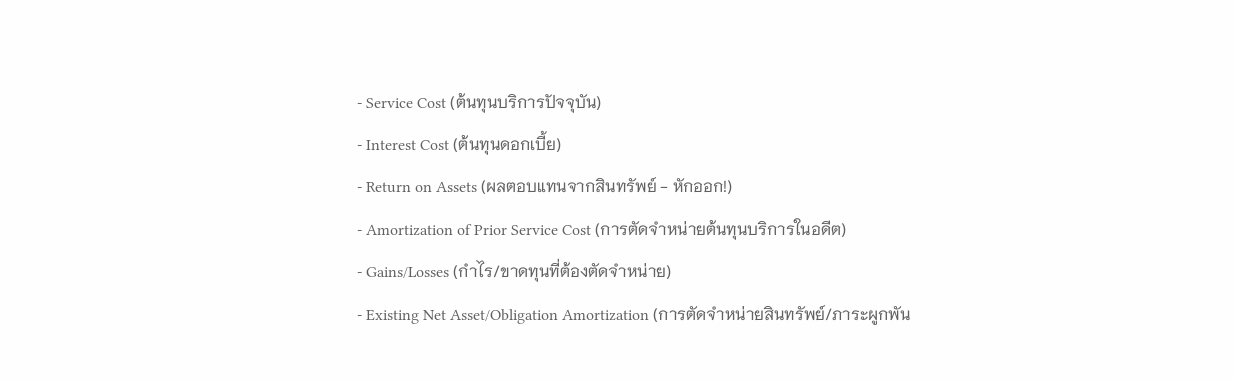- Service Cost (ต้นทุนบริการปัจจุบัน)
- Interest Cost (ต้นทุนดอกเบี้ย)
- Return on Assets (ผลตอบแทนจากสินทรัพย์ - หักออก!)
- Amortization of Prior Service Cost (การตัดจำหน่ายต้นทุนบริการในอดีต)
- Gains/Losses (กำไร/ขาดทุนที่ต้องตัดจำหน่าย)
- Existing Net Asset/Obligation Amortization (การตัดจำหน่ายสินทรัพย์/ภาระผูกพัน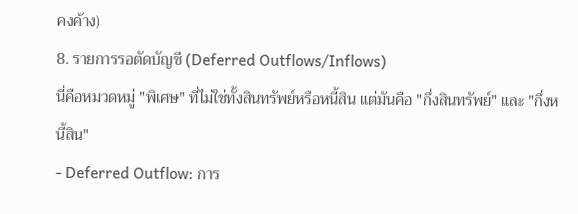คงค้าง)
8. รายการรอตัดบัญชี (Deferred Outflows/Inflows)
นี่คือหมวดหมู่ "พิเศษ" ที่ไม่ใช่ทั้งสินทรัพย์หรือหนี้สิน แต่มันคือ "กึ่งสินทรัพย์" และ "กึ่งหนี้สิน"
- Deferred Outflow: การ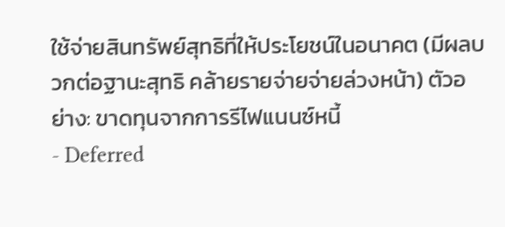ใช้จ่ายสินทรัพย์สุทธิที่ให้ประโยชน์ในอนาคต (มีผลบวกต่อฐานะสุทธิ คล้ายรายจ่ายจ่ายล่วงหน้า) ตัวอย่าง: ขาดทุนจากการรีไฟแนนซ์หนี้
- Deferred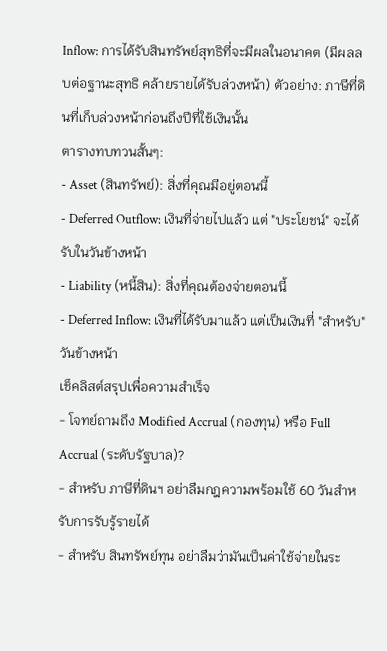Inflow: การได้รับสินทรัพย์สุทธิที่จะมีผลในอนาคต (มีผลลบต่อฐานะสุทธิ คล้ายรายได้รับล่วงหน้า) ตัวอย่าง: ภาษีที่ดินที่เก็บล่วงหน้าก่อนถึงปีที่ใช้เงินนั้น
ตารางทบทวนสั้นๆ:
- Asset (สินทรัพย์): สิ่งที่คุณมีอยู่ตอนนี้
- Deferred Outflow: เงินที่จ่ายไปแล้ว แต่ "ประโยชน์" จะได้รับในวันข้างหน้า
- Liability (หนี้สิน): สิ่งที่คุณต้องจ่ายตอนนี้
- Deferred Inflow: เงินที่ได้รับมาแล้ว แต่เป็นเงินที่ "สำหรับ" วันข้างหน้า
เช็คลิสต์สรุปเพื่อความสำเร็จ
- โจทย์ถามถึง Modified Accrual (กองทุน) หรือ Full Accrual (ระดับรัฐบาล)?
- สำหรับ ภาษีที่ดินฯ อย่าลืมกฎความพร้อมใช้ 60 วันสำหรับการรับรู้รายได้
- สำหรับ สินทรัพย์ทุน อย่าลืมว่ามันเป็นค่าใช้จ่ายในระ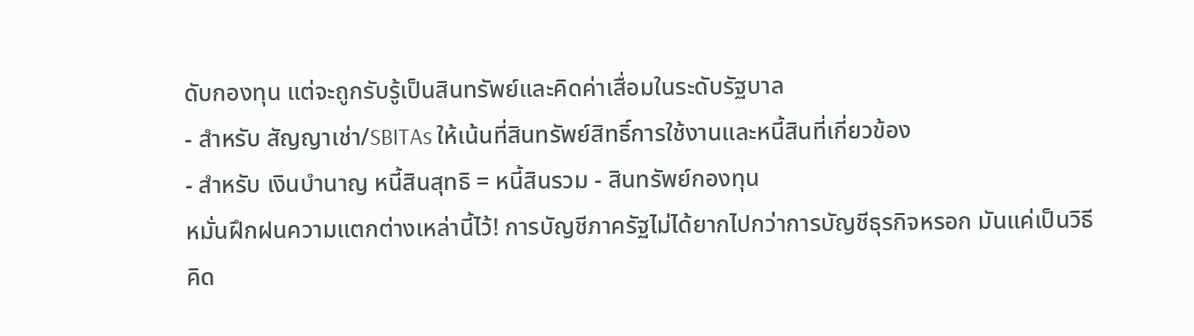ดับกองทุน แต่จะถูกรับรู้เป็นสินทรัพย์และคิดค่าเสื่อมในระดับรัฐบาล
- สำหรับ สัญญาเช่า/SBITAs ให้เน้นที่สินทรัพย์สิทธิ์การใช้งานและหนี้สินที่เกี่ยวข้อง
- สำหรับ เงินบำนาญ หนี้สินสุทธิ = หนี้สินรวม - สินทรัพย์กองทุน
หมั่นฝึกฝนความแตกต่างเหล่านี้ไว้! การบัญชีภาครัฐไม่ได้ยากไปกว่าการบัญชีธุรกิจหรอก มันแค่เป็นวิธีคิด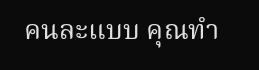คนละแบบ คุณทำ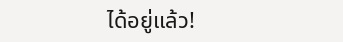ได้อยู่แล้ว!